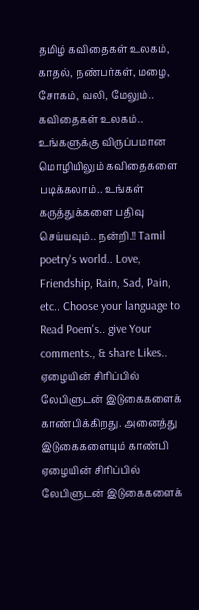தமிழ் கவிதைகள் உலகம், காதல், நண்பர்கள், மழை, சோகம், வலி, மேலும்.. கவிதைகள் உலகம்.. உங்களுக்கு விருப்பமான மொழியிலும் கவிதைகளை படிக்கலாம்.. உங்கள் கருத்துக்களை பதிவு செய்யவும்.. நன்றி.!! Tamil poetry's world.. Love, Friendship, Rain, Sad, Pain, etc.. Choose your language to Read Poem's.. give Your comments., & share Likes..
ஏழையின் சிரிப்பில் லேபிளுடன் இடுகைகளைக் காண்பிக்கிறது. அனைத்து இடுகைகளையும் காண்பி
ஏழையின் சிரிப்பில் லேபிளுடன் இடுகைகளைக்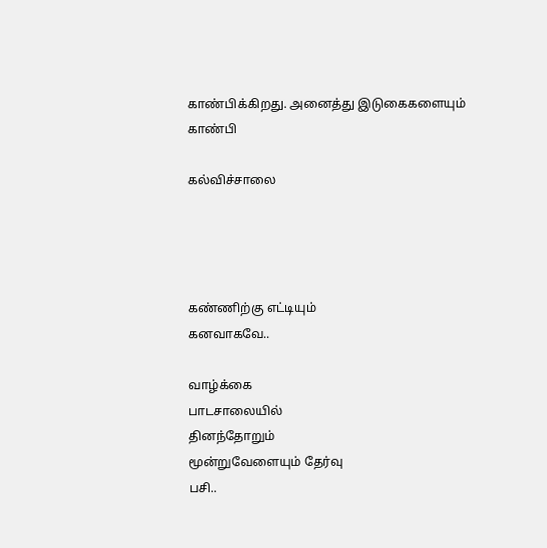காண்பிக்கிறது. அனைத்து இடுகைகளையும் காண்பி

கல்விச்சாலை




கண்ணிற்கு எட்டியும்
கனவாகவே..

வாழ்க்கை
பாடசாலையில்
தினந்தோறும்
மூன்றுவேளையும் தேர்வு
பசி..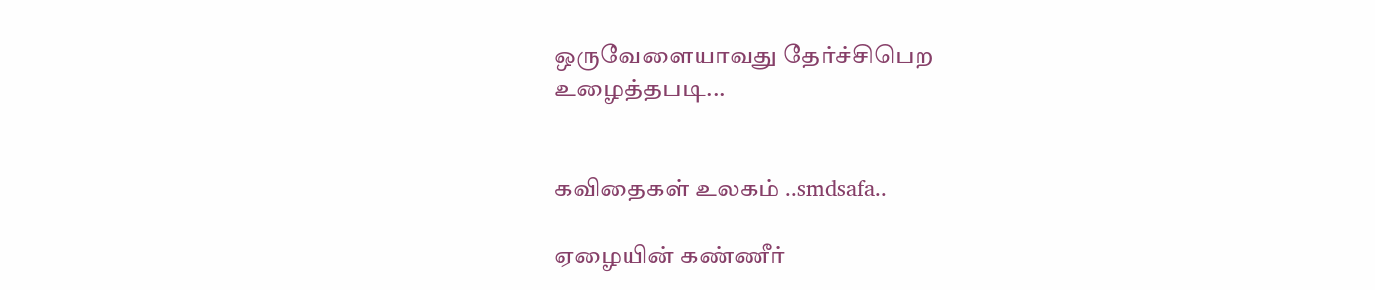ஒருவேளையாவது தேர்ச்சிபெற
உழைத்தபடி...


கவிதைகள் உலகம் ..smdsafa..

ஏழையின் கண்ணீர்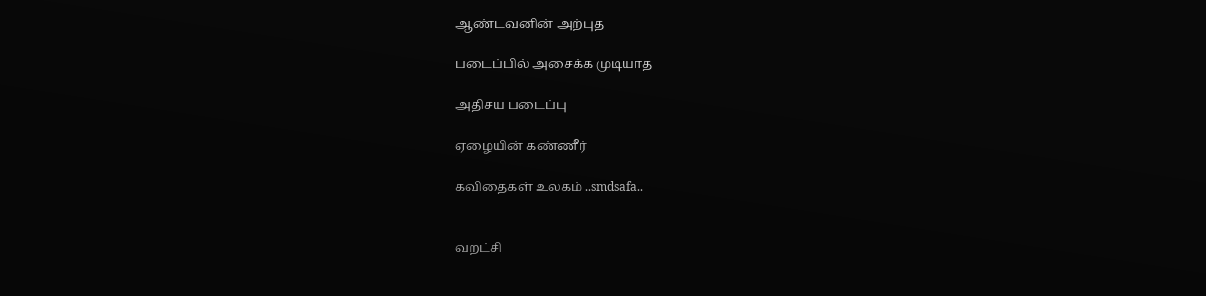ஆண்டவனின் அற்புத

படைப்பில் அசைக்க முடியாத

அதிசய படைப்பு

ஏழையின் கண்ணீர்

கவிதைகள் உலகம் ..smdsafa..


வறட்சி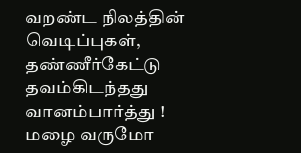வறண்ட நிலத்தின் வெடிப்புகள்,
தண்ணீர்கேட்டு தவம்கிடந்தது வானம்பார்த்து !
மழை வருமோ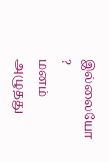இல்லையோ ?
மனம் அழுதது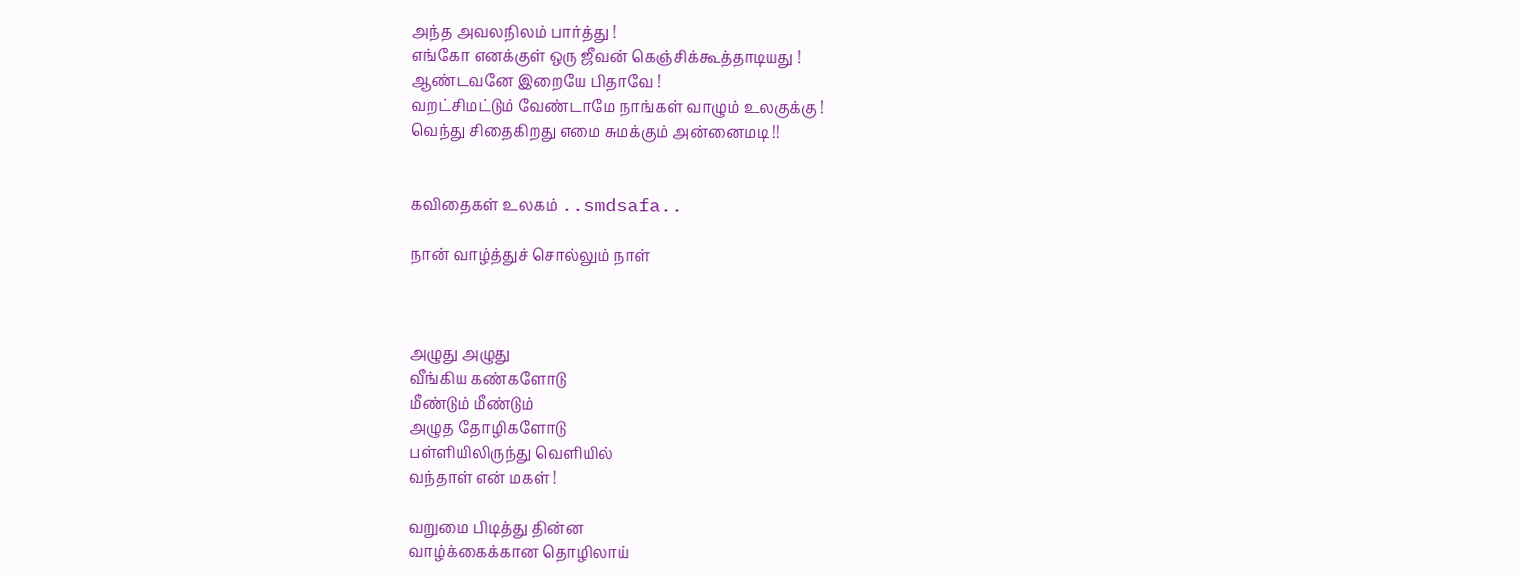அந்த அவலநிலம் பார்த்து !
எங்கோ எனக்குள் ஒரு ஜீவன் கெஞ்சிக்கூத்தாடியது !
ஆண்டவனே இறையே பிதாவே !
வறட்சிமட்டும் வேண்டாமே நாங்கள் வாழும் உலகுக்கு !
வெந்து சிதைகிறது எமை சுமக்கும் அன்னைமடி !!


கவிதைகள் உலகம் ..smdsafa..

நான் வாழ்த்துச் சொல்லும் நாள்



அழுது அழுது
வீங்கிய கண்களோடு
மீண்டும் மீண்டும்
அழுத தோழிகளோடு
பள்ளியிலிருந்து வெளியில்
வந்தாள் என் மகள் !

வறுமை பிடித்து தின்ன
வாழ்க்கைக்கான தொழிலாய்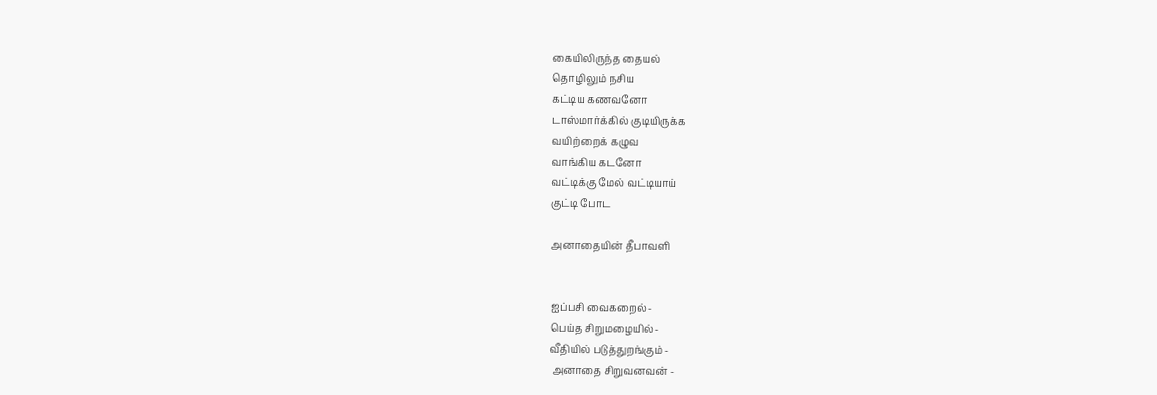கையிலிருந்த தையல்
தொழிலும் நசிய
கட்டிய கணவனோ
டாஸ்மார்க்கில் குடியிருக்க
வயிற்றைக் கழுவ
வாங்கிய கடனோ
வட்டிக்கு மேல் வட்டியாய்
குட்டி போட

அனாதையின் தீபாவளி


ஐப்பசி வைகறைல்-
பெய்த சிறுமழையில்-
வீதியில் படுத்துறங்கும் -
 அனாதை சிறுவனவன் -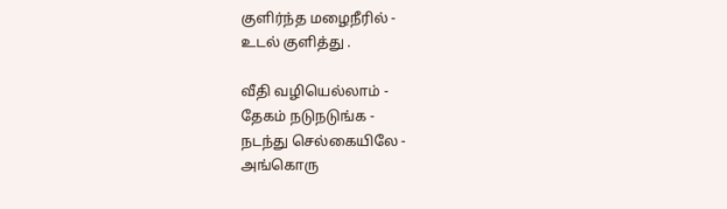குளிர்ந்த மழைநீரில் -
உடல் குளித்து .

வீதி வழியெல்லாம் -
தேகம் நடுநடுங்க -
நடந்து செல்கையிலே -
அங்கொரு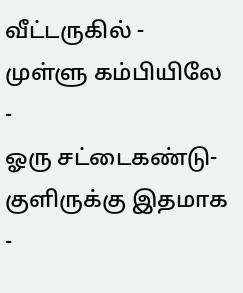வீட்டருகில் -
முள்ளு கம்பியிலே -
ஓரு சட்டைகண்டு-
குளிருக்கு இதமாக -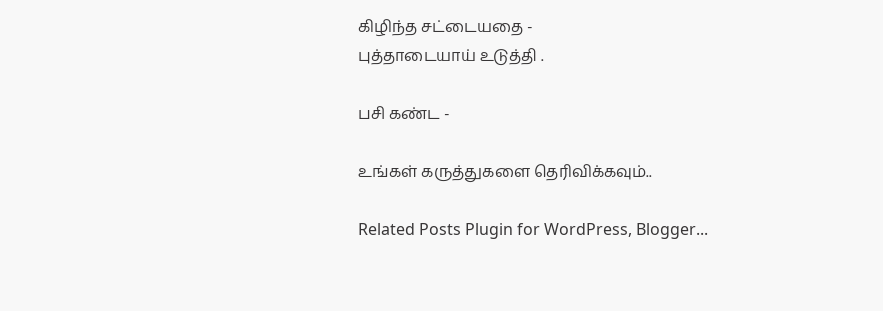கிழிந்த சட்டையதை -
புத்தாடையாய் உடுத்தி .

பசி கண்ட -

உங்கள் கருத்துகளை தெரிவிக்கவும்..

Related Posts Plugin for WordPress, Blogger...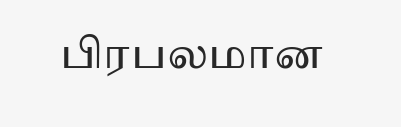பிரபலமான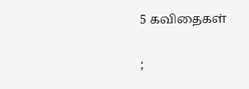5 கவிதைகள்


;